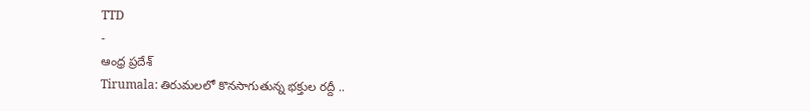TTD
-
ఆంధ్ర ప్రదేశ్
Tirumala: తిరుమలలో కొనసాగుతున్న భక్తుల రద్దీ ..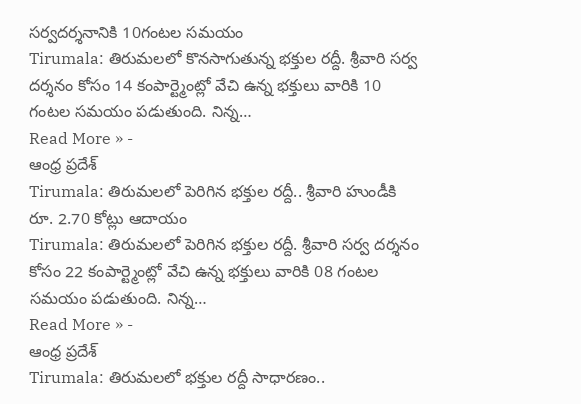సర్వదర్శనానికి 10గంటల సమయం
Tirumala: తిరుమలలో కొనసాగుతున్న భక్తుల రద్దీ. శ్రీవారి సర్వ దర్శనం కోసం 14 కంపార్ట్మెంట్లో వేచి ఉన్న భక్తులు వారికి 10 గంటల సమయం పడుతుంది. నిన్న…
Read More » -
ఆంధ్ర ప్రదేశ్
Tirumala: తిరుమలలో పెరిగిన భక్తుల రద్దీ.. శ్రీవారి హుండీకి రూ. 2.70 కోట్లు ఆదాయం
Tirumala: తిరుమలలో పెరిగిన భక్తుల రద్దీ. శ్రీవారి సర్వ దర్శనం కోసం 22 కంపార్ట్మెంట్లో వేచి ఉన్న భక్తులు వారికి 08 గంటల సమయం పడుతుంది. నిన్న…
Read More » -
ఆంధ్ర ప్రదేశ్
Tirumala: తిరుమలలో భక్తుల రద్దీ సాధారణం..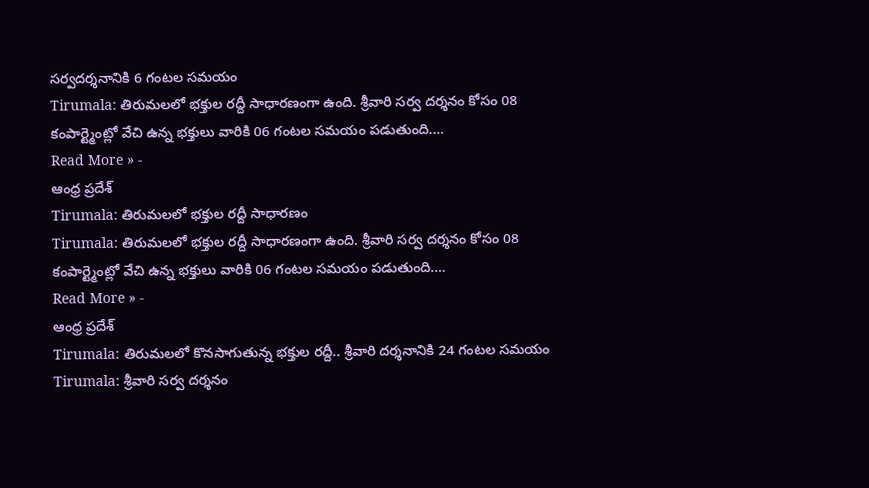సర్వదర్శనానికి 6 గంటల సమయం
Tirumala: తిరుమలలో భక్తుల రద్దీ సాధారణంగా ఉంది. శ్రీవారి సర్వ దర్శనం కోసం 08 కంపార్ట్మెంట్లో వేచి ఉన్న భక్తులు వారికి 06 గంటల సమయం పడుతుంది.…
Read More » -
ఆంధ్ర ప్రదేశ్
Tirumala: తిరుమలలో భక్తుల రద్దీ సాధారణం
Tirumala: తిరుమలలో భక్తుల రద్దీ సాధారణంగా ఉంది. శ్రీవారి సర్వ దర్శనం కోసం 08 కంపార్ట్మెంట్లో వేచి ఉన్న భక్తులు వారికి 06 గంటల సమయం పడుతుంది.…
Read More » -
ఆంధ్ర ప్రదేశ్
Tirumala: తిరుమలలో కొనసాగుతున్న భక్తుల రద్దీ.. శ్రీవారి దర్శనానికి 24 గంటల సమయం
Tirumala: శ్రీవారి సర్వ దర్శనం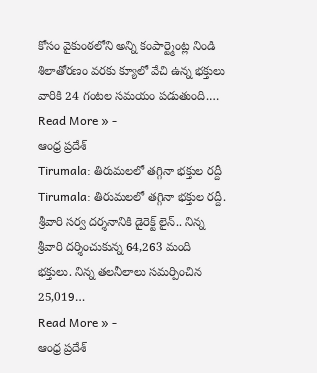కోసం వైకుంఠలోని అన్ని కంపార్ట్మెంట్ల నిండి శిలాతోరణం వరకు క్యూలో వేచి ఉన్న భక్తులు వారికి 24 గంటల సమయం పడుతుంది.…
Read More » -
ఆంధ్ర ప్రదేశ్
Tirumala: తిరుమలలో తగ్గినా భక్తుల రద్దీ
Tirumala: తిరుమలలో తగ్గినా భక్తుల రద్దీ. శ్రీవారి సర్వ దర్శనానికి డైరెక్ట్ లైన్.. నిన్న శ్రీవారి దర్శించుకున్న 64,263 మంది భక్తులు. నిన్న తలనీలాలు సమర్పించిన 25,019…
Read More » -
ఆంధ్ర ప్రదేశ్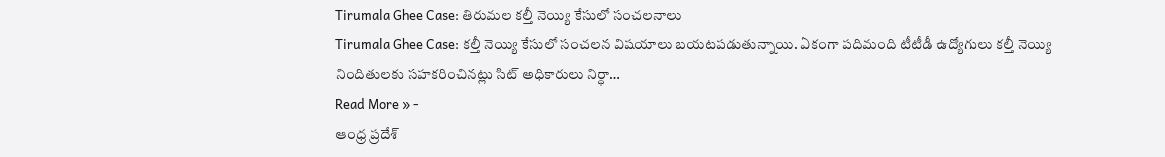Tirumala Ghee Case: తిరుమల కల్తీ నెయ్యి కేసులో సంచలనాలు
Tirumala Ghee Case: కల్తీ నెయ్యి కేసులో సంచలన విషయాలు బయటపడుతున్నాయి. ఏకంగా పదిమంది టీటీడీ ఉద్యోగులు కల్తీ నెయ్యి నిందితులకు సహకరించినట్లు సిట్ అధికారులు నిర్ధా…
Read More » -
ఆంధ్ర ప్రదేశ్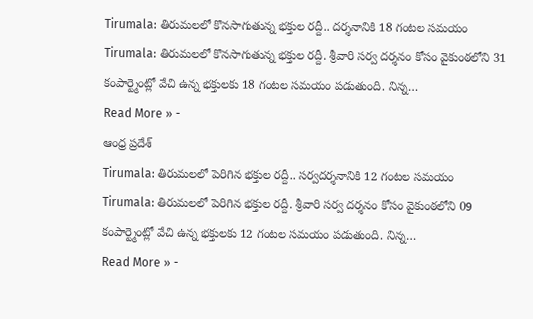Tirumala: తిరుమలలో కొనసాగుతున్న భక్తుల రద్దీ.. దర్శనానికి 18 గంటల సమయం
Tirumala: తిరుమలలో కొనసాగుతున్న భక్తుల రద్దీ. శ్రీవారి సర్వ దర్శనం కోసం వైకుంఠలోని 31 కంపార్ట్మెంట్లో వేచి ఉన్న భక్తులకు 18 గంటల సమయం పడుతుంది. నిన్న…
Read More » -
ఆంధ్ర ప్రదేశ్
Tirumala: తిరుమలలో పెరిగిన భక్తుల రద్దీ.. సర్వదర్శనానికి 12 గంటల సమయం
Tirumala: తిరుమలలో పెరిగిన భక్తుల రద్దీ. శ్రీవారి సర్వ దర్శనం కోసం వైకుంఠలోని 09 కంపార్ట్మెంట్లో వేచి ఉన్న భక్తులకు 12 గంటల సమయం పడుతుంది. నిన్న…
Read More » -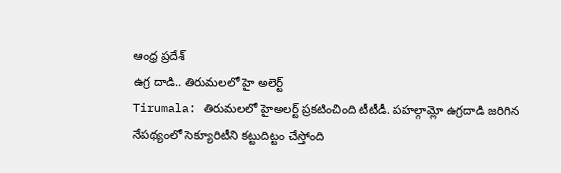ఆంధ్ర ప్రదేశ్
ఉగ్ర దాడి.. తిరుమలలో హై అలెర్ట్
Tirumala: తిరుమలలో హైఅలర్ట్ ప్రకటించింది టీటీడీ. పహల్గామ్లో ఉగ్రదాడి జరిగిన నేపథ్యంలో సెక్యూరిటీని కట్టుదిట్టం చేస్తోంది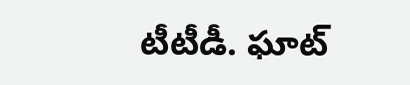టీటీడీ. ఘాట్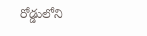రోడ్డులోని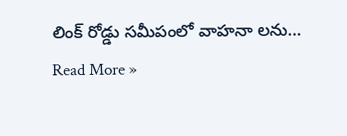లింక్ రోడ్డు సమీపంలో వాహనా లను…
Read More »